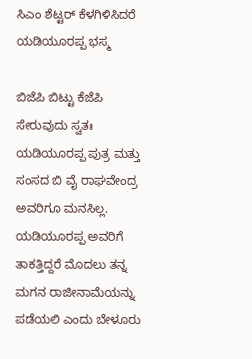ಸಿಎಂ ಶೆಟ್ಟರ್ ಕೆಳಗಿಳಿಸಿದರೆ ಯಡಿಯೂರಪ್ಪ ಭಸ್ಮ

ಬಿಜೆಪಿ ಬಿಟ್ಟು ಕೆಜೆಪಿ ಸೇರುವುದು ಸ್ವತಃ ಯಡಿಯೂರಪ್ಪ ಪುತ್ರ ಮತ್ತು ಸಂಸದ ಬಿ ವೈ ರಾಘವೇಂದ್ರ ಅವರಿಗೂ ಮನಸಿಲ್ಲ. ಯಡಿಯೂರಪ್ಪ ಅವರಿಗೆ ತಾಕತ್ತಿದ್ದರೆ ಮೊದಲು ತನ್ನ ಮಗನ ರಾಜೀನಾಮೆಯನ್ನು ಪಡೆಯಲಿ ಎಂದು ಬೇಳೂರು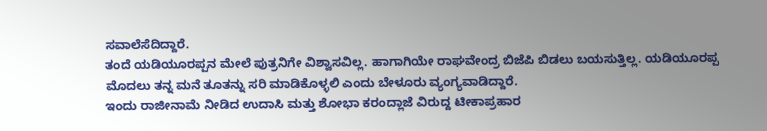ಸವಾಲೆಸೆದಿದ್ದಾರೆ.
ತಂದೆ ಯಡಿಯೂರಪ್ಪನ ಮೇಲೆ ಪುತ್ರನಿಗೇ ವಿಶ್ವಾಸವಿಲ್ಲ. ಹಾಗಾಗಿಯೇ ರಾಘವೇಂದ್ರ ಬಿಜೆಪಿ ಬಿಡಲು ಬಯಸುತ್ತಿಲ್ಲ. ಯಡಿಯೂರಪ್ಪ ಮೊದಲು ತನ್ನ ಮನೆ ತೂತನ್ನು ಸರಿ ಮಾಡಿಕೊಳ್ಳಲಿ ಎಂದು ಬೇಳೂರು ವ್ಯಂಗ್ಯವಾಡಿದ್ದಾರೆ.
ಇಂದು ರಾಜೀನಾಮೆ ನೀಡಿದ ಉದಾಸಿ ಮತ್ತು ಶೋಭಾ ಕರಂದ್ಲಾಜೆ ವಿರುದ್ದ ಟೀಕಾಪ್ರಹಾರ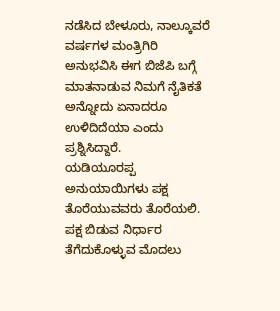ನಡೆಸಿದ ಬೇಳೂರು, ನಾಲ್ಕೂವರೆ ವರ್ಷಗಳ ಮಂತ್ರಿಗಿರಿ ಅನುಭವಿಸಿ ಈಗ ಬಿಜೆಪಿ ಬಗ್ಗೆ ಮಾತನಾಡುವ ನಿಮಗೆ ನೈತಿಕತೆ ಅನ್ನೋದು ಏನಾದರೂ ಉಳಿದಿದೆಯಾ ಎಂದು ಪ್ರಶ್ನಿಸಿದ್ದಾರೆ.
ಯಡಿಯೂರಪ್ಪ ಅನುಯಾಯಿಗಳು ಪಕ್ಷ ತೊರೆಯುವವರು ತೊರೆಯಲಿ. ಪಕ್ಷ ಬಿಡುವ ನಿರ್ಧಾರ ತೆಗೆದುಕೊಳ್ಳುವ ಮೊದಲು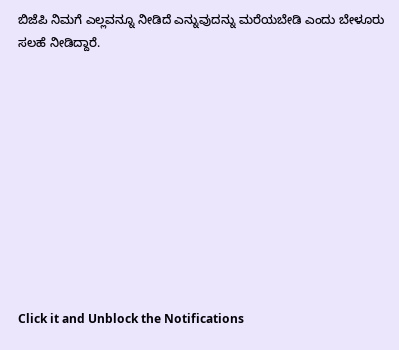ಬಿಜೆಪಿ ನಿಮಗೆ ಎಲ್ಲವನ್ನೂ ನೀಡಿದೆ ಎನ್ನುವುದನ್ನು ಮರೆಯಬೇಡಿ ಎಂದು ಬೇಳೂರು ಸಲಹೆ ನೀಡಿದ್ದಾರೆ.











Click it and Unblock the Notifications